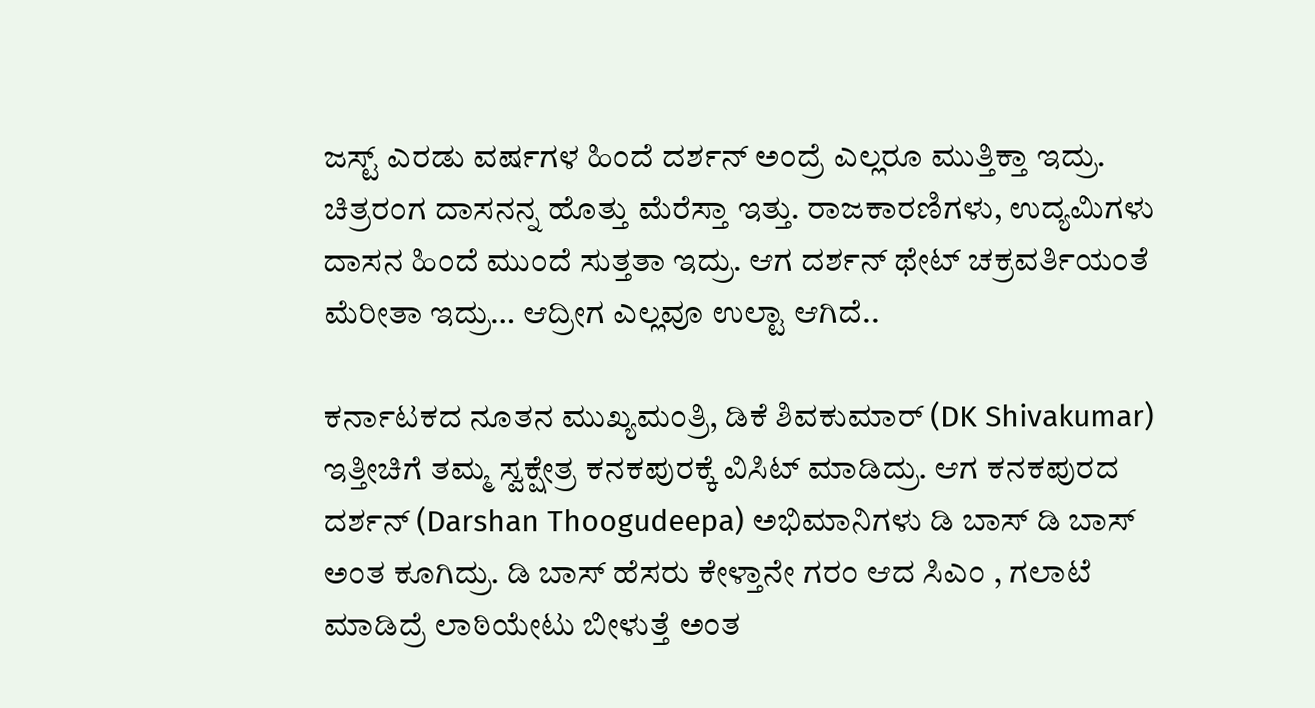ಜಸ್ಟ್ ಎರಡು ವರ್ಷಗಳ ಹಿಂದೆ ದರ್ಶನ್ ಅಂದ್ರೆ ಎಲ್ಲರೂ ಮುತ್ತಿಕ್ತಾ ಇದ್ರು. ಚಿತ್ರರಂಗ ದಾಸನನ್ನ ಹೊತ್ತು ಮೆರೆಸ್ತಾ ಇತ್ತು. ರಾಜಕಾರಣಿಗಳು, ಉದ್ಯಮಿಗಳು ದಾಸನ ಹಿಂದೆ ಮುಂದೆ ಸುತ್ತತಾ ಇದ್ರು. ಆಗ ದರ್ಶನ್ ಥೇಟ್ ಚಕ್ರವರ್ತಿಯಂತೆ ಮೆರೀತಾ ಇದ್ರು… ಆದ್ರೀಗ ಎಲ್ಲವೂ ಉಲ್ಟಾ ಆಗಿದೆ..

ಕರ್ನಾಟಕದ ನೂತನ ಮುಖ್ಯಮಂತ್ರಿ, ಡಿಕೆ ಶಿವಕುಮಾರ್ (DK Shivakumar) ಇತ್ತೀಚಿಗೆ ತಮ್ಮ ಸ್ವಕ್ಷೇತ್ರ ಕನಕಪುರಕ್ಕೆ ವಿಸಿಟ್ ಮಾಡಿದ್ರು. ಆಗ ಕನಕಪುರದ ದರ್ಶನ್ (Darshan Thoogudeepa) ಅಭಿಮಾನಿಗಳು ಡಿ ಬಾಸ್ ಡಿ ಬಾಸ್ ಅಂತ ಕೂಗಿದ್ರು. ಡಿ ಬಾಸ್ ಹೆಸರು ಕೇಳ್ತಾನೇ ಗರಂ ಆದ ಸಿಎಂ , ಗಲಾಟೆ ಮಾಡಿದ್ರೆ ಲಾಠಿಯೇಟು ಬೀಳುತ್ತೆ ಅಂತ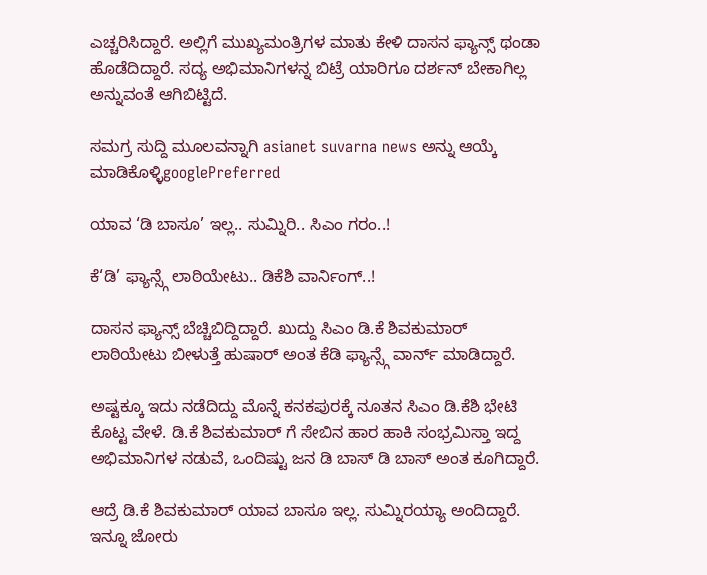ಎಚ್ಚರಿಸಿದ್ದಾರೆ. ಅಲ್ಲಿಗೆ ಮುಖ್ಯಮಂತ್ರಿಗಳ ಮಾತು ಕೇಳಿ ದಾಸನ ಫ್ಯಾನ್ಸ್ ಥಂಡಾ ಹೊಡೆದಿದ್ದಾರೆ. ಸದ್ಯ ಅಭಿಮಾನಿಗಳನ್ನ ಬಿಟ್ರೆ ಯಾರಿಗೂ ದರ್ಶನ್ ಬೇಕಾಗಿಲ್ಲ ಅನ್ನುವಂತೆ ಆಗಿಬಿಟ್ಟಿದೆ.

ಸಮಗ್ರ ಸುದ್ದಿ ಮೂಲವನ್ನಾಗಿ asianet suvarna news ಅನ್ನು ಆಯ್ಕೆ ಮಾಡಿಕೊಳ್ಳಿgooglePreferred

ಯಾವ ‘ಡಿ ಬಾಸೂ’ ಇಲ್ಲ.. ಸುಮ್ನಿರಿ.. ಸಿಎಂ ಗರಂ..!

ಕೆ‘ಡಿ’ ಫ್ಯಾನ್ಸ್ಗೆ ಲಾಠಿಯೇಟು.. ಡಿಕೆಶಿ ವಾರ್ನಿಂಗ್..!

ದಾಸನ ಫ್ಯಾನ್ಸ್ ಬೆಚ್ಚಿಬಿದ್ದಿದ್ದಾರೆ. ಖುದ್ದು ಸಿಎಂ ಡಿ.ಕೆ ಶಿವಕುಮಾರ್ ಲಾಠಿಯೇಟು ಬೀಳುತ್ತೆ ಹುಷಾರ್ ಅಂತ ಕೆಡಿ ಫ್ಯಾನ್ಸ್ಗೆ ವಾರ್ನ್ ಮಾಡಿದ್ದಾರೆ.

ಅಷ್ಟಕ್ಕೂ ಇದು ನಡೆದಿದ್ದು ಮೊನ್ನೆ ಕನಕಪುರಕ್ಕೆ ನೂತನ ಸಿಎಂ ಡಿ.ಕೆಶಿ ಭೇಟಿ ಕೊಟ್ಟ ವೇಳೆ. ಡಿ.ಕೆ ಶಿವಕುಮಾರ್ ಗೆ ಸೇಬಿನ ಹಾರ ಹಾಕಿ ಸಂಭ್ರಮಿಸ್ತಾ ಇದ್ದ ಅಭಿಮಾನಿಗಳ ನಡುವೆ, ಒಂದಿಷ್ಟು ಜನ ಡಿ ಬಾಸ್ ಡಿ ಬಾಸ್ ಅಂತ ಕೂಗಿದ್ದಾರೆ.

ಆದ್ರೆ ಡಿ.ಕೆ ಶಿವಕುಮಾರ್ ಯಾವ ಬಾಸೂ ಇಲ್ಲ. ಸುಮ್ನಿರಯ್ಯಾ ಅಂದಿದ್ದಾರೆ. ಇನ್ನೂ ಜೋರು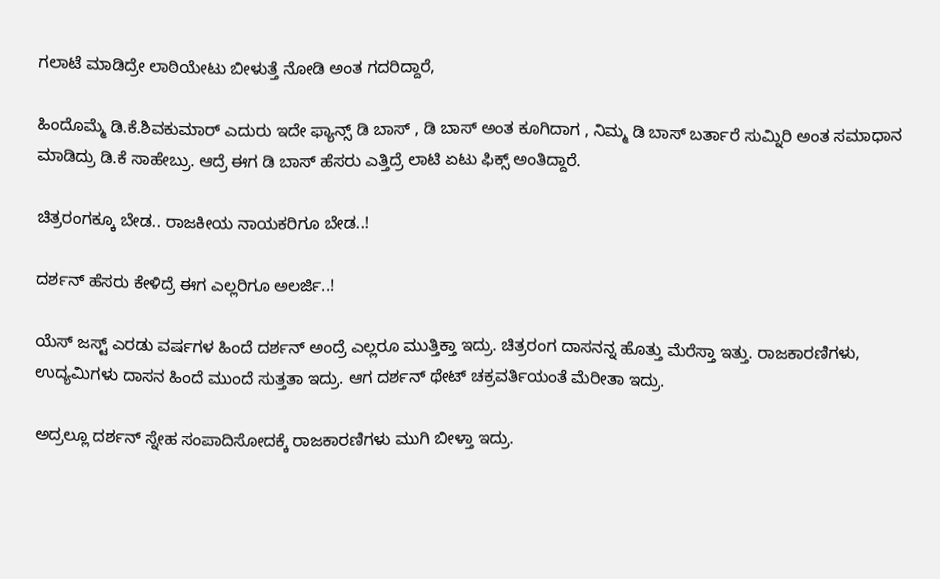ಗಲಾಟೆ ಮಾಡಿದ್ರೇ ಲಾಠಿಯೇಟು ಬೀಳುತ್ತೆ ನೋಡಿ ಅಂತ ಗದರಿದ್ದಾರೆ,

ಹಿಂದೊಮ್ಮೆ ಡಿ.ಕೆ.ಶಿವಕುಮಾರ್ ಎದುರು ಇದೇ ಫ್ಯಾನ್ಸ್ ಡಿ ಬಾಸ್ , ಡಿ ಬಾಸ್ ಅಂತ ಕೂಗಿದಾಗ , ನಿಮ್ಮ ಡಿ ಬಾಸ್ ಬರ್ತಾರೆ ಸುಮ್ನಿರಿ ಅಂತ ಸಮಾಧಾನ ಮಾಡಿದ್ರು ಡಿ.ಕೆ ಸಾಹೇಬ್ರು. ಆದ್ರೆ ಈಗ ಡಿ ಬಾಸ್ ಹೆಸರು ಎತ್ತಿದ್ರೆ ಲಾಟಿ ಏಟು ಫಿಕ್ಸ್ ಅಂತಿದ್ದಾರೆ.

ಚಿತ್ರರಂಗಕ್ಕೂ ಬೇಡ.. ರಾಜಕೀಯ ನಾಯಕರಿಗೂ ಬೇಡ..!

ದರ್ಶನ್ ಹೆಸರು ಕೇಳಿದ್ರೆ ಈಗ ಎಲ್ಲರಿಗೂ ಅಲರ್ಜಿ..!

ಯೆಸ್ ಜಸ್ಟ್ ಎರಡು ವರ್ಷಗಳ ಹಿಂದೆ ದರ್ಶನ್ ಅಂದ್ರೆ ಎಲ್ಲರೂ ಮುತ್ತಿಕ್ತಾ ಇದ್ರು. ಚಿತ್ರರಂಗ ದಾಸನನ್ನ ಹೊತ್ತು ಮೆರೆಸ್ತಾ ಇತ್ತು. ರಾಜಕಾರಣಿಗಳು, ಉದ್ಯಮಿಗಳು ದಾಸನ ಹಿಂದೆ ಮುಂದೆ ಸುತ್ತತಾ ಇದ್ರು. ಆಗ ದರ್ಶನ್ ಥೇಟ್ ಚಕ್ರವರ್ತಿಯಂತೆ ಮೆರೀತಾ ಇದ್ರು.

ಅದ್ರಲ್ಲೂ ದರ್ಶನ್ ಸ್ನೇಹ ಸಂಪಾದಿಸೋದಕ್ಕೆ ರಾಜಕಾರಣಿಗಳು ಮುಗಿ ಬೀಳ್ತಾ ಇದ್ರು.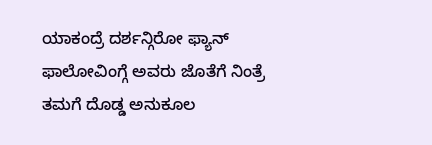ಯಾಕಂದ್ರೆ ದರ್ಶನ್ಗಿರೋ ಫ್ಯಾನ್ ಫಾಲೋವಿಂಗ್ಗೆ ಅವರು ಜೊತೆಗೆ ನಿಂತ್ರೆ ತಮಗೆ ದೊಡ್ಡ ಅನುಕೂಲ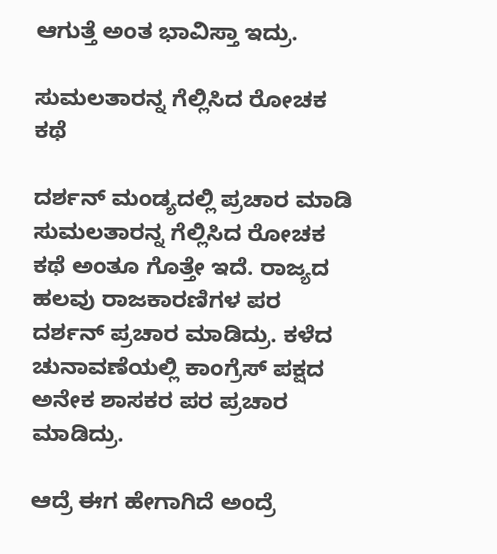ಆಗುತ್ತೆ ಅಂತ ಭಾವಿಸ್ತಾ ಇದ್ರು.

ಸುಮಲತಾರನ್ನ ಗೆಲ್ಲಿಸಿದ ರೋಚಕ ಕಥೆ

ದರ್ಶನ್ ಮಂಡ್ಯದಲ್ಲಿ ಪ್ರಚಾರ ಮಾಡಿ ಸುಮಲತಾರನ್ನ ಗೆಲ್ಲಿಸಿದ ರೋಚಕ ಕಥೆ ಅಂತೂ ಗೊತ್ತೇ ಇದೆ. ರಾಜ್ಯದ ಹಲವು ರಾಜಕಾರಣಿಗಳ ಪರ ದರ್ಶನ್ ಪ್ರಚಾರ ಮಾಡಿದ್ರು. ಕಳೆದ ಚುನಾವಣೆಯಲ್ಲಿ ಕಾಂಗ್ರೆಸ್ ಪಕ್ಷದ ಅನೇಕ ಶಾಸಕರ ಪರ ಪ್ರಚಾರ ಮಾಡಿದ್ರು.

ಆದ್ರೆ ಈಗ ಹೇಗಾಗಿದೆ ಅಂದ್ರೆ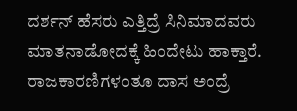ದರ್ಶನ್ ಹೆಸರು ಎತ್ತಿದ್ರೆ ಸಿನಿಮಾದವರು ಮಾತನಾಡೋದಕ್ಕೆ ಹಿಂದೇಟು ಹಾಕ್ತಾರೆ. ರಾಜಕಾರಣಿಗಳಂತೂ ದಾಸ ಅಂದ್ರೆ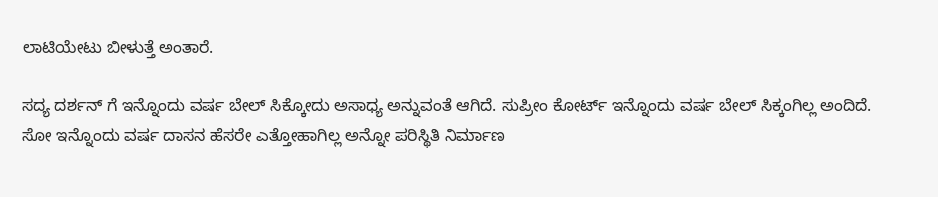ಲಾಟಿಯೇಟು ಬೀಳುತ್ತೆ ಅಂತಾರೆ.

ಸದ್ಯ ದರ್ಶನ್ ಗೆ ಇನ್ನೊಂದು ವರ್ಷ ಬೇಲ್ ಸಿಕ್ಕೋದು ಅಸಾಧ್ಯ ಅನ್ನುವಂತೆ ಆಗಿದೆ. ಸುಪ್ರೀಂ ಕೋರ್ಟ್ ಇನ್ನೊಂದು ವರ್ಷ ಬೇಲ್ ಸಿಕ್ಕಂಗಿಲ್ಲ ಅಂದಿದೆ. ಸೋ ಇನ್ನೊಂದು ವರ್ಷ ದಾಸನ ಹೆಸರೇ ಎತ್ತೋಹಾಗಿಲ್ಲ ಅನ್ನೋ ಪರಿಸ್ಥಿತಿ ನಿರ್ಮಾಣ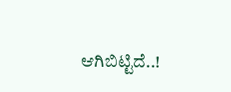ಆಗಿಬಿಟ್ಟಿದೆ..!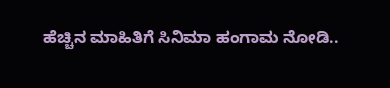ಹೆಚ್ಚಿನ ಮಾಹಿತಿಗೆ ಸಿನಿಮಾ ಹಂಗಾಮ ನೋಡಿ..